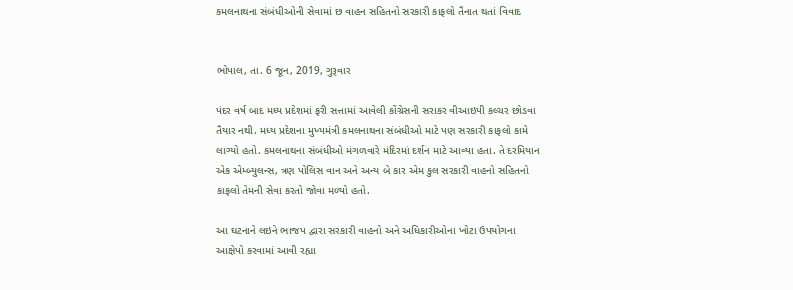કમલનાથના સંબંધીઓની સેવામાં છ વાહન સહિતનો સરકારી કાફલો તૈનાત થતાં વિવાદ


ભોપાલ, તા. 6 જૂન, 2019, ગુરૂવાર

પંદર વર્ષ બાદ મધ્ય પ્રદેશમાં ફરી સત્તામાં આવેલી કોંગ્રેસની સરાકર વીઆઇપી કલ્ચર છોડવા તૈયાર નથી. મધ્ય પ્રદેશના મુખ્યમંત્રી કમલનાથના સંબંધીઓ માટે પણ સરકારી કાફલો કામે લાગ્યો હતો. કમલનાથના સંબંધીઓ મંગળવારે મંદિરમાં દર્શન માટે આવ્યા હતા. તે દરમિયાન એક એમ્બ્યુલન્સ, ત્રણ પોલિસ વાન અને અન્ય બે કાર એમ કુલ સરકારી વાહનો સહિતનો કાફલો તેમની સેવા કરતો જોવા મળ્યો હતો.

આ ઘટનાને લઇને ભાજપ દ્વારા સરકારી વાહનો અને અધિકારીઓના ખોટા ઉપયોગના આક્ષેપો કરવામાં આવી રહ્યા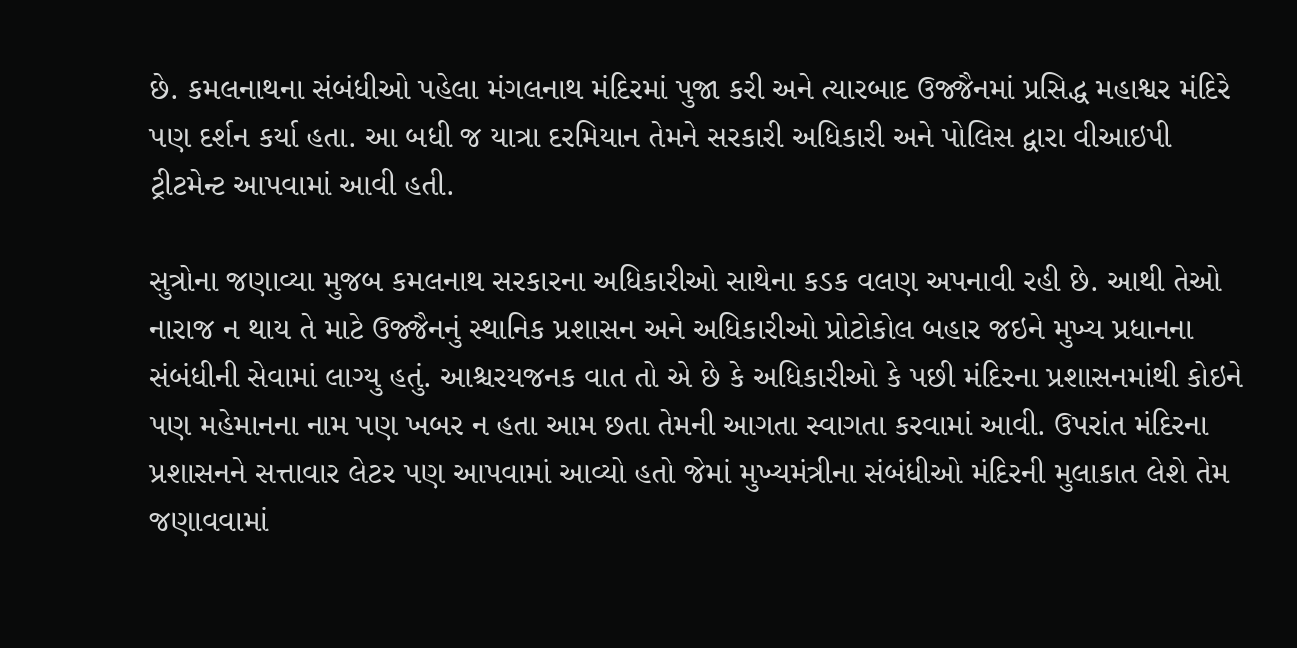છે. કમલનાથના સંબંધીઓ પહેલા મંગલનાથ મંદિરમાં પુજા કરી અને ત્યારબાદ ઉજ્જૈનમાં પ્રસિદ્ધ મહાશ્વર મંદિરે પણ દર્શન કર્યા હતા. આ બધી જ યાત્રા દરમિયાન તેમને સરકારી અધિકારી અને પોલિસ દ્વારા વીઆઇપી ટ્રીટમેન્ટ આપવામાં આવી હતી.

સુત્રોના જણાવ્યા મુજબ કમલનાથ સરકારના અધિકારીઓ સાથેના કડક વલણ અપનાવી રહી છે. આથી તેઓ નારાજ ન થાય તે માટે ઉજ્જૈનનું સ્થાનિક પ્રશાસન અને અધિકારીઓ પ્રોટોકોલ બહાર જઇને મુખ્ય પ્રધાનના સંબંધીની સેવામાં લાગ્યુ હતું. આશ્ચરયજનક વાત તો એ છે કે અધિકારીઓ કે પછી મંદિરના પ્રશાસનમાંથી કોઇને પણ મહેમાનના નામ પણ ખબર ન હતા આમ છતા તેમની આગતા સ્વાગતા કરવામાં આવી. ઉપરાંત મંદિરના પ્રશાસનને સત્તાવાર લેટર પણ આપવામાં આવ્યો હતો જેમાં મુખ્યમંત્રીના સંબંધીઓ મંદિરની મુલાકાત લેશે તેમ જણાવવામાં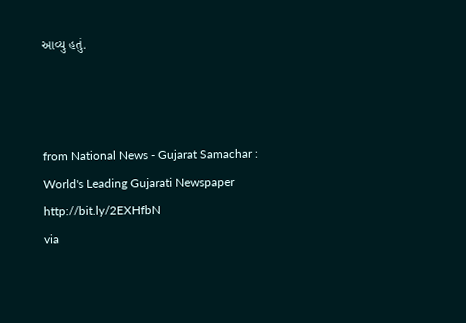આવ્યુ હતું.



from National News - Gujarat Samachar : World's Leading Gujarati Newspaper http://bit.ly/2EXHfbN
via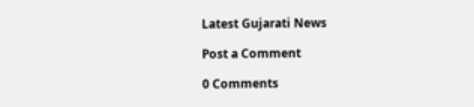Latest Gujarati News

Post a Comment

0 Comments